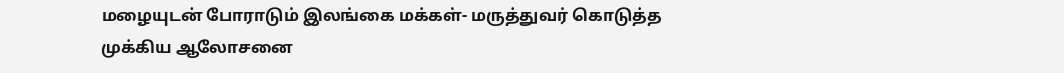மழையுடன் போராடும் இலங்கை மக்கள்- மருத்துவர் கொடுத்த முக்கிய ஆலோசனை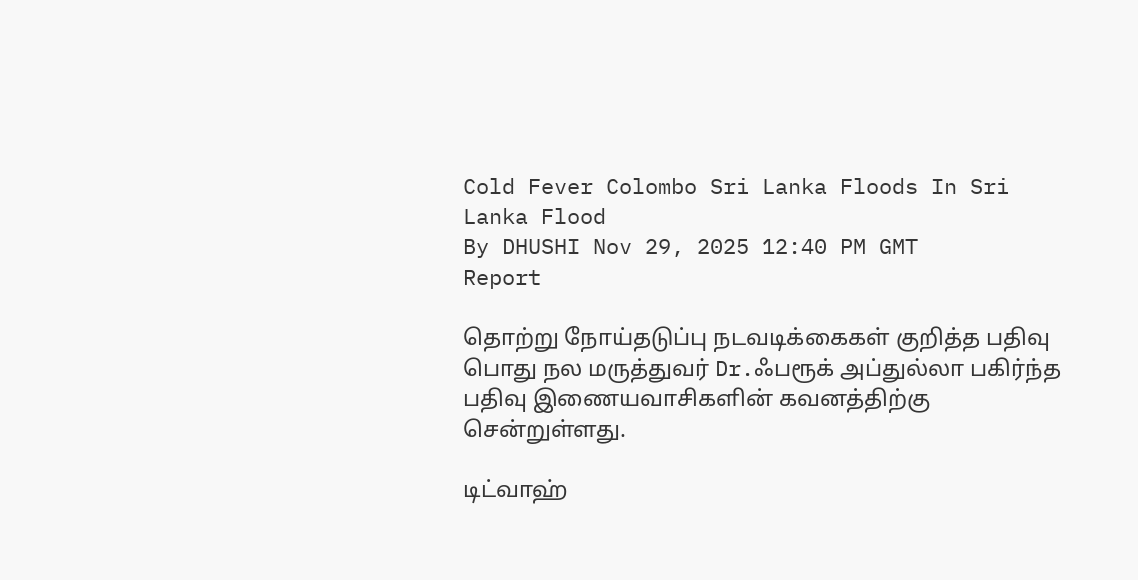Cold Fever Colombo Sri Lanka Floods In Sri Lanka Flood
By DHUSHI Nov 29, 2025 12:40 PM GMT
Report

தொற்று நோய்தடுப்பு நடவடிக்கைகள் குறித்த பதிவு பொது நல மருத்துவர் Dr.ஃபரூக் அப்துல்லா பகிர்ந்த பதிவு இணையவாசிகளின் கவனத்திற்கு சென்றுள்ளது.

டிட்வாஹ்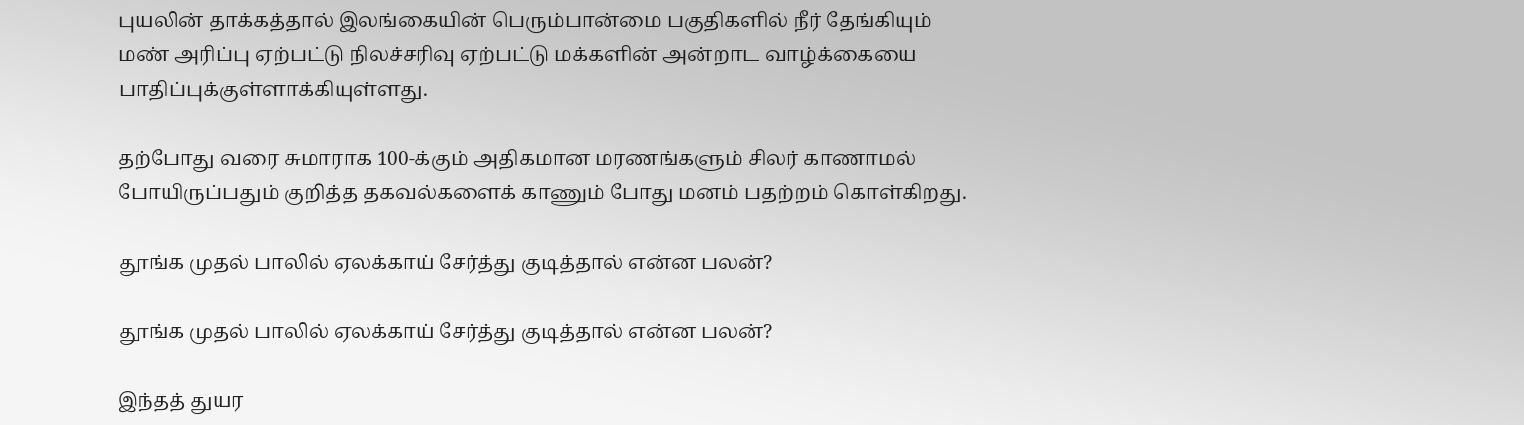புயலின் தாக்கத்தால் இலங்கையின் பெரும்பான்மை பகுதிகளில் நீர் தேங்கியும் மண் அரிப்பு ஏற்பட்டு நிலச்சரிவு ஏற்பட்டு மக்களின் அன்றாட வாழ்க்கையை பாதிப்புக்குள்ளாக்கியுள்ளது.

தற்போது வரை சுமாராக 100-க்கும் அதிகமான மரணங்களும் சிலர் காணாமல் போயிருப்பதும் குறித்த தகவல்களைக் காணும் போது மனம் பதற்றம் கொள்கிறது.

தூங்க முதல் பாலில் ஏலக்காய் சேர்த்து குடித்தால் என்ன பலன்?

தூங்க முதல் பாலில் ஏலக்காய் சேர்த்து குடித்தால் என்ன பலன்?

இந்தத் துயர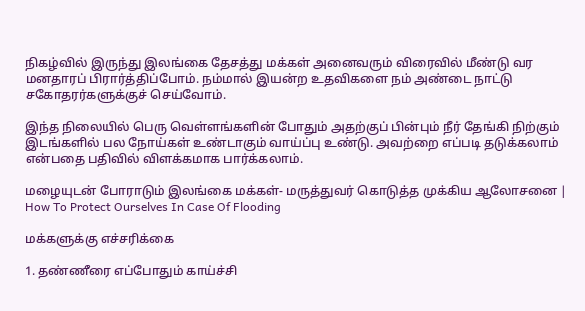நிகழ்வில் இருந்து இலங்கை தேசத்து மக்கள் அனைவரும் விரைவில் மீண்டு வர மனதாரப் பிரார்த்திப்போம். நம்மால் இயன்ற உதவிகளை நம் அண்டை நாட்டு சகோதரர்களுக்குச் செய்வோம்.

இந்த நிலையில் பெரு வெள்ளங்களின் போதும் அதற்குப் பின்பும் நீர் தேங்கி நிற்கும் இடங்களில் பல நோய்கள் உண்டாகும் வாய்ப்பு உண்டு. அவற்றை எப்படி தடுக்கலாம் என்பதை பதிவில் விளக்கமாக பார்க்கலாம்.

மழையுடன் போராடும் இலங்கை மக்கள்- மருத்துவர் கொடுத்த முக்கிய ஆலோசனை | How To Protect Ourselves In Case Of Flooding

மக்களுக்கு எச்சரிக்கை

1. தண்ணீரை எப்போதும் காய்ச்சி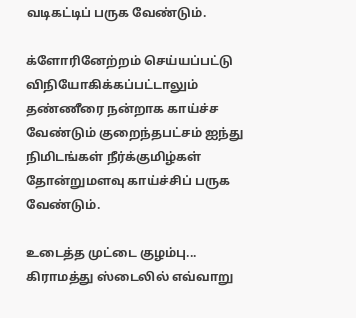வடிகட்டிப் பருக வேண்டும்.

க்ளோரினேற்றம் செய்யப்பட்டு விநியோகிக்கப்பட்டாலும் தண்ணீரை நன்றாக காய்ச்ச வேண்டும் குறைந்தபட்சம் ஐந்து நிமிடங்கள் நீர்க்குமிழ்கள் தோன்றுமளவு காய்ச்சிப் பருக வேண்டும்.

உடைத்த முட்டை குழம்பு... கிராமத்து ஸ்டைலில் எவ்வாறு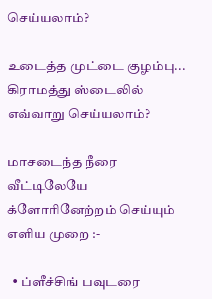செய்யலாம்?

உடைத்த முட்டை குழம்பு... கிராமத்து ஸ்டைலில் எவ்வாறு செய்யலாம்?

மாசடைந்த நீரை வீட்டிலேயே க்ளோரினேற்றம் செய்யும் எளிய முறை :-

  • ப்ளீச்சிங் பவுடரை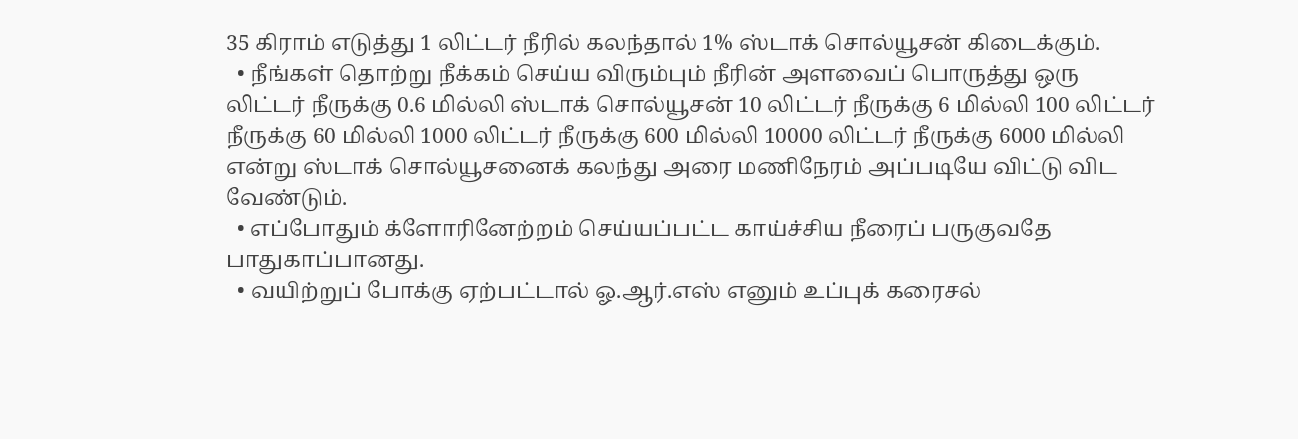35 கிராம் எடுத்து 1 லிட்டர் நீரில் கலந்தால் 1% ஸ்டாக் சொல்யூசன் கிடைக்கும்.
  • நீங்கள் தொற்று நீக்கம் செய்ய விரும்பும் நீரின் அளவைப் பொருத்து ஒரு லிட்டர் நீருக்கு 0.6 மில்லி ஸ்டாக் சொல்யூசன் 10 லிட்டர் நீருக்கு 6 மில்லி 100 லிட்டர் நீருக்கு 60 மில்லி 1000 லிட்டர் நீருக்கு 600 மில்லி 10000 லிட்டர் நீருக்கு 6000 மில்லி என்று ஸ்டாக் சொல்யூசனைக் கலந்து அரை மணிநேரம் அப்படியே விட்டு விட வேண்டும்.
  • எப்போதும் க்ளோரினேற்றம் செய்யப்பட்ட காய்ச்சிய நீரைப் பருகுவதே பாதுகாப்பானது.
  • வயிற்றுப் போக்கு ஏற்பட்டால் ஓ.ஆர்.எஸ் எனும் உப்புக் கரைசல்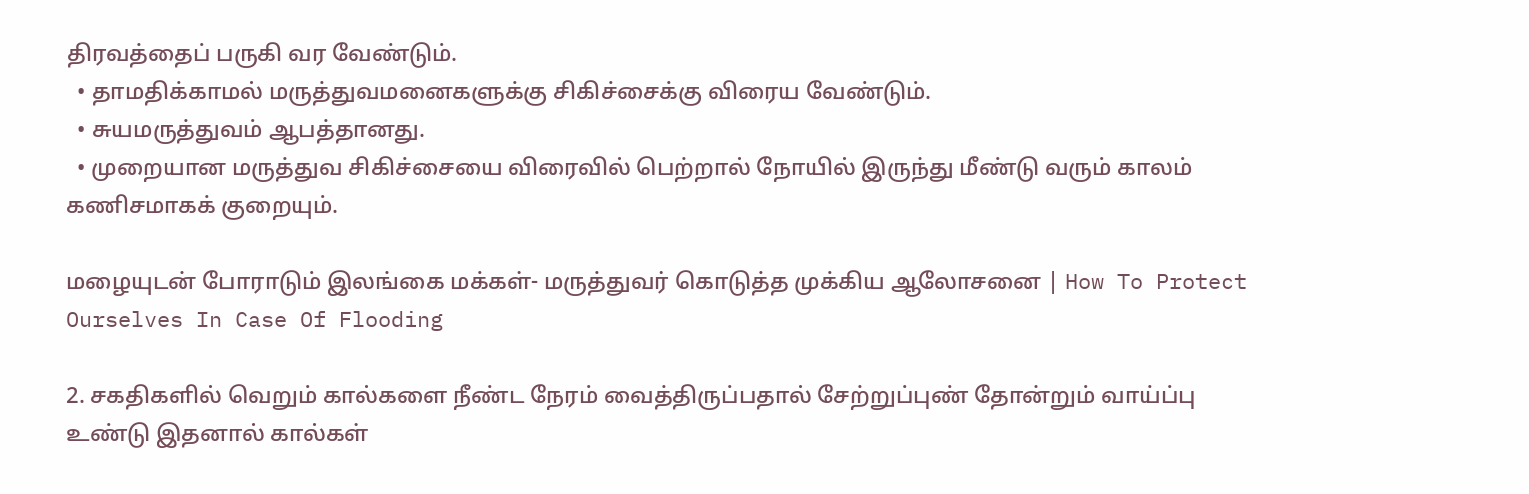திரவத்தைப் பருகி வர வேண்டும்.
  • தாமதிக்காமல் மருத்துவமனைகளுக்கு சிகிச்சைக்கு விரைய வேண்டும்.
  • சுயமருத்துவம் ஆபத்தானது.
  • முறையான மருத்துவ சிகிச்சையை விரைவில் பெற்றால் நோயில் இருந்து மீண்டு வரும் காலம் கணிசமாகக் குறையும்.

மழையுடன் போராடும் இலங்கை மக்கள்- மருத்துவர் கொடுத்த முக்கிய ஆலோசனை | How To Protect Ourselves In Case Of Flooding

2. சகதிகளில் வெறும் கால்களை நீண்ட நேரம் வைத்திருப்பதால் சேற்றுப்புண் தோன்றும் வாய்ப்பு உண்டு இதனால் கால்கள்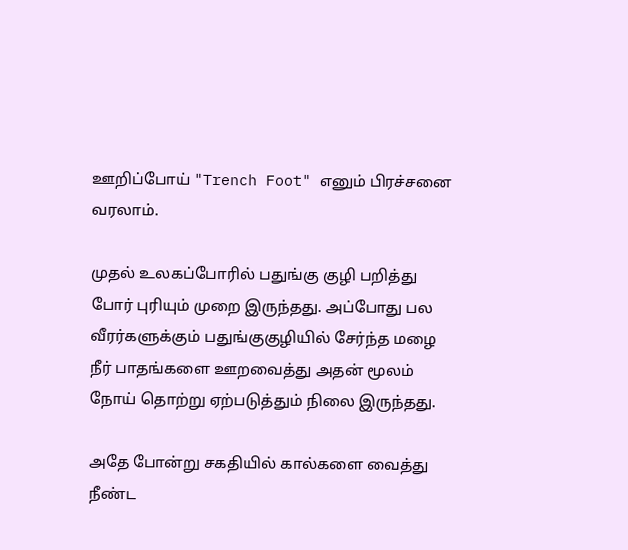ஊறிப்போய் "Trench Foot" எனும் பிரச்சனை வரலாம்.

முதல் உலகப்போரில் பதுங்கு குழி பறித்து போர் புரியும் முறை இருந்தது. அப்போது பல வீரர்களுக்கும் பதுங்குகுழியில் சேர்ந்த மழை நீர் பாதங்களை ஊறவைத்து அதன் மூலம் நோய் தொற்று ஏற்படுத்தும் நிலை இருந்தது.

அதே போன்று சகதியில் கால்களை வைத்து நீண்ட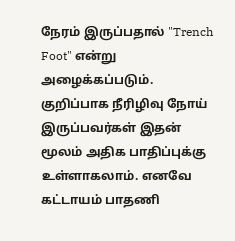நேரம் இருப்பதால் "Trench Foot" என்று அழைக்கப்படும். குறிப்பாக நீரிழிவு நோய் இருப்பவர்கள் இதன் மூலம் அதிக பாதிப்புக்கு உள்ளாகலாம். எனவே கட்டாயம் பாதணி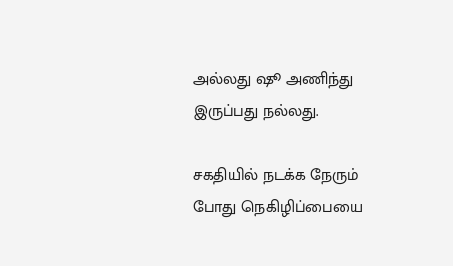அல்லது ஷூ அணிந்து இருப்பது நல்லது.

சகதியில் நடக்க நேரும் போது நெகிழிப்பையை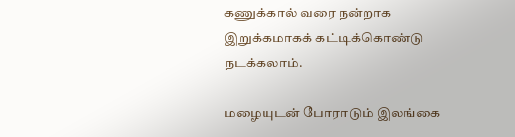கணுக்கால் வரை நன்றாக இறுக்கமாகக் கட்டிக்கொண்டு நடக்கலாம்.

மழையுடன் போராடும் இலங்கை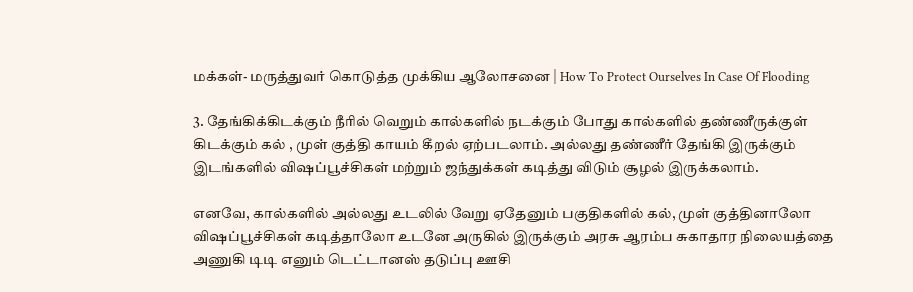மக்கள்- மருத்துவர் கொடுத்த முக்கிய ஆலோசனை | How To Protect Ourselves In Case Of Flooding

3. தேங்கிக்கிடக்கும் நீரில் வெறும் கால்களில் நடக்கும் போது கால்களில் தண்ணீருக்குள் கிடக்கும் கல் , முள் குத்தி காயம் கீறல் ஏற்படலாம். அல்லது தண்ணீர் தேங்கி இருக்கும் இடங்களில் விஷப்பூச்சிகள் மற்றும் ஜந்துக்கள் கடித்து விடும் சூழல் இருக்கலாம்.

எனவே, கால்களில் அல்லது உடலில் வேறு ஏதேனும் பகுதிகளில் கல், முள் குத்தினாலோ விஷப்பூச்சிகள் கடித்தாலோ உடனே அருகில் இருக்கும் அரசு ஆரம்ப சுகாதார நிலையத்தை அணுகி டிடி எனும் டெட்டானஸ் தடுப்பு ஊசி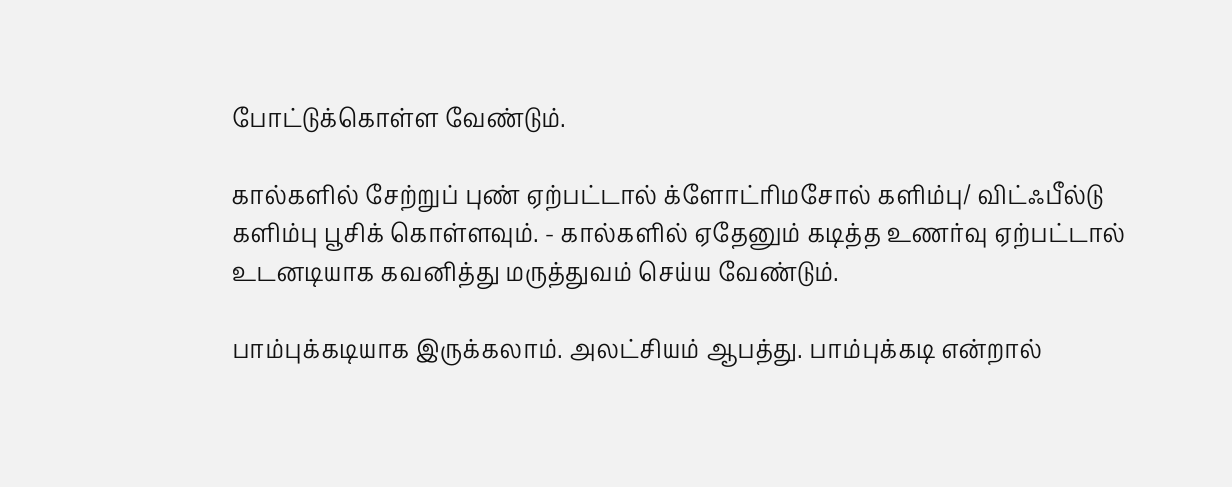போட்டுக்கொள்ள வேண்டும்.

கால்களில் சேற்றுப் புண் ஏற்பட்டால் க்ளோட்ரிமசோல் களிம்பு/ விட்ஃபீல்டு களிம்பு பூசிக் கொள்ளவும். - கால்களில் ஏதேனும் கடித்த உணர்வு ஏற்பட்டால் உடனடியாக கவனித்து மருத்துவம் செய்ய வேண்டும்.

பாம்புக்கடியாக இருக்கலாம். அலட்சியம் ஆபத்து. பாம்புக்கடி என்றால்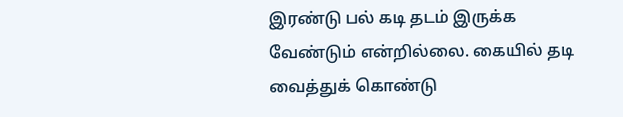இரண்டு பல் கடி தடம் இருக்க வேண்டும் என்றில்லை. கையில் தடி வைத்துக் கொண்டு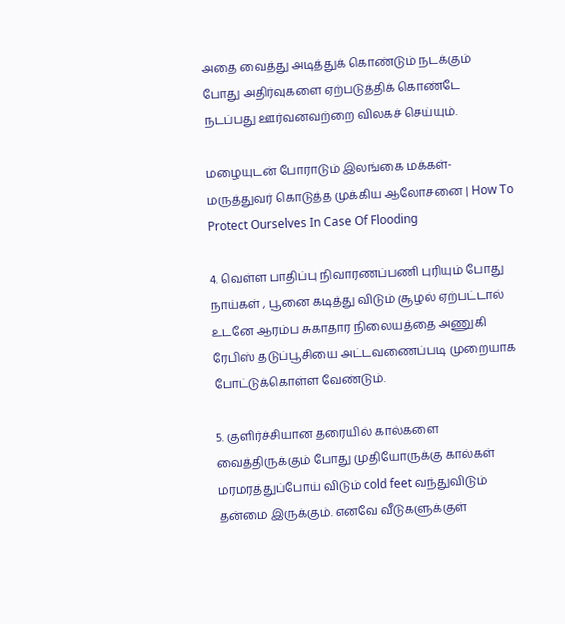அதை வைத்து அடித்துக் கொண்டும் நடக்கும் போது அதிர்வுகளை ஏற்படுத்திக் கொண்டே நடப்பது ஊர்வனவற்றை விலகச் செய்யும்.

மழையுடன் போராடும் இலங்கை மக்கள்- மருத்துவர் கொடுத்த முக்கிய ஆலோசனை | How To Protect Ourselves In Case Of Flooding

4. வெள்ள பாதிப்பு நிவாரணப்பணி புரியும் போது நாய்கள் , பூனை கடித்து விடும் சூழல் ஏற்பட்டால் உடனே ஆரம்ப சுகாதார நிலையத்தை அணுகி ரேபிஸ் தடுப்பூசியை அட்டவணைப்படி முறையாக போட்டுக்கொள்ள வேண்டும்.

5. குளிர்ச்சியான தரையில் கால்களை வைத்திருக்கும் போது முதியோருக்கு கால்கள் மரமரத்துப்போய் விடும் cold feet வந்துவிடும் தன்மை இருக்கும். எனவே வீடுகளுக்குள்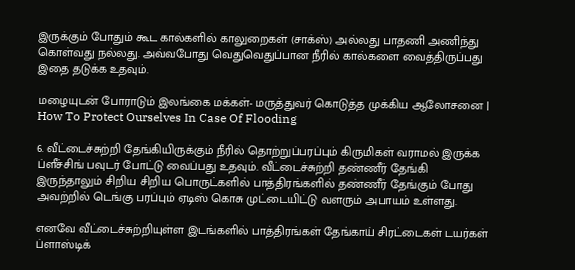இருக்கும் போதும் கூட கால்களில் காலுறைகள் (சாக்ஸ்) அல்லது பாதணி அணிந்து கொள்வது நல்லது. அவ்வபோது வெதுவெதுப்பான நீரில் கால்களை வைத்திருப்பது இதை தடுக்க உதவும்.

மழையுடன் போராடும் இலங்கை மக்கள்- மருத்துவர் கொடுத்த முக்கிய ஆலோசனை | How To Protect Ourselves In Case Of Flooding

6. வீட்டைச்சுற்றி தேங்கியிருக்கும் நீரில் தொற்றுப்பரப்பும் கிருமிகள் வராமல் இருக்க ப்ளீச்சிங் பவுடர் போட்டு வைப்பது உதவும். வீட்டைச்சுற்றி தண்ணீர் தேங்கி இருந்தாலும் சிறிய சிறிய பொருட்களில் பாத்திரங்களில் தண்ணீர் தேங்கும் போது அவற்றில் டெங்கு பரப்பும் ஏடிஸ் கொசு முட்டையிட்டு வளரும் அபாயம் உள்ளது.

எனவே வீட்டைச்சுற்றியுள்ள இடங்களில் பாத்திரங்கள் தேங்காய் சிரட்டைகள் டயர்கள் ப்ளாஸ்டிக்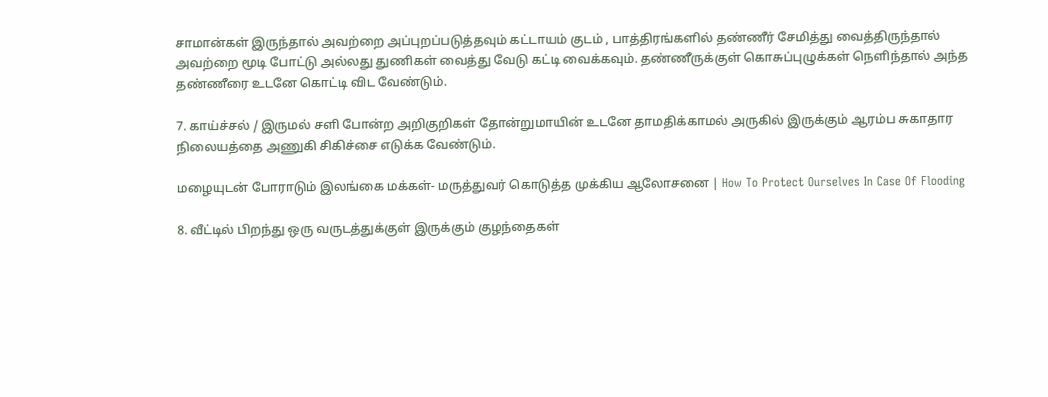சாமான்கள் இருந்தால் அவற்றை அப்புறப்படுத்தவும் கட்டாயம் குடம் , பாத்திரங்களில் தண்ணீர் சேமித்து வைத்திருந்தால் அவற்றை மூடி போட்டு அல்லது துணிகள் வைத்து வேடு கட்டி வைக்கவும். தண்ணீருக்குள் கொசுப்புழுக்கள் நெளிந்தால் அந்த தண்ணீரை உடனே கொட்டி விட வேண்டும்.

7. காய்ச்சல் / இருமல் சளி போன்ற அறிகுறிகள் தோன்றுமாயின் உடனே தாமதிக்காமல் அருகில் இருக்கும் ஆரம்ப சுகாதார நிலையத்தை அணுகி சிகிச்சை எடுக்க வேண்டும்.

மழையுடன் போராடும் இலங்கை மக்கள்- மருத்துவர் கொடுத்த முக்கிய ஆலோசனை | How To Protect Ourselves In Case Of Flooding

8. வீட்டில் பிறந்து ஒரு வருடத்துக்குள் இருக்கும் குழந்தைகள்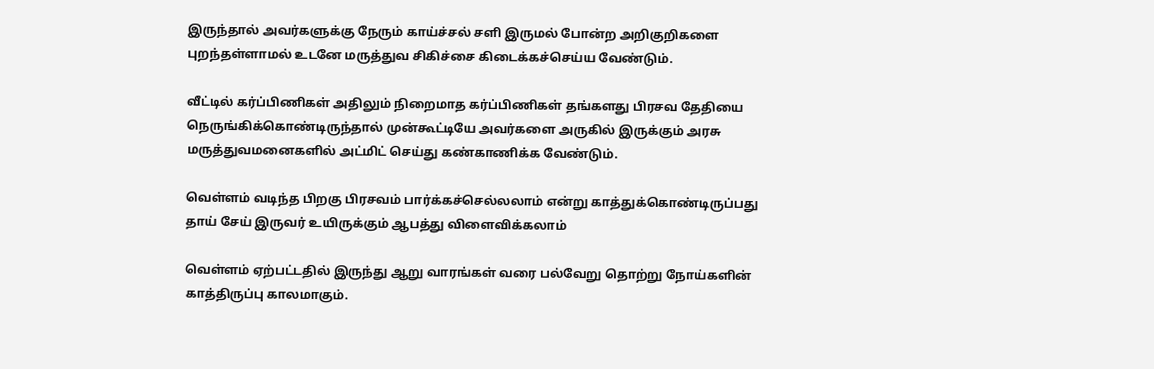இருந்தால் அவர்களுக்கு நேரும் காய்ச்சல் சளி இருமல் போன்ற அறிகுறிகளை புறந்தள்ளாமல் உடனே மருத்துவ சிகிச்சை கிடைக்கச்செய்ய வேண்டும்.

வீட்டில் கர்ப்பிணிகள் அதிலும் நிறைமாத கர்ப்பிணிகள் தங்களது பிரசவ தேதியை நெருங்கிக்கொண்டிருந்தால் முன்கூட்டியே அவர்களை அருகில் இருக்கும் அரசு மருத்துவமனைகளில் அட்மிட் செய்து கண்காணிக்க வேண்டும்.

வெள்ளம் வடிந்த பிறகு பிரசவம் பார்க்கச்செல்லலாம் என்று காத்துக்கொண்டிருப்பது தாய் சேய் இருவர் உயிருக்கும் ஆபத்து விளைவிக்கலாம்

வெள்ளம் ஏற்பட்டதில் இருந்து ஆறு வாரங்கள் வரை பல்வேறு தொற்று நோய்களின் காத்திருப்பு காலமாகும்.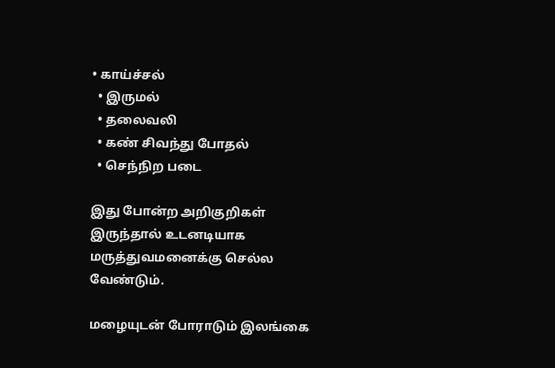• காய்ச்சல்
  • இருமல்
  • தலைவலி
  • கண் சிவந்து போதல்
  • செந்நிற படை

இது போன்ற அறிகுறிகள் இருந்தால் உடனடியாக மருத்துவமனைக்கு செல்ல வேண்டும்.

மழையுடன் போராடும் இலங்கை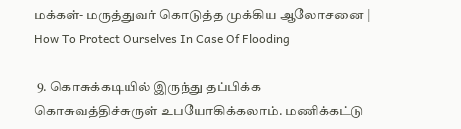மக்கள்- மருத்துவர் கொடுத்த முக்கிய ஆலோசனை | How To Protect Ourselves In Case Of Flooding

 9. கொசுக்கடியில் இருந்து தப்பிக்க கொசுவத்திச்சுருள் உபயோகிக்கலாம். மணிக்கட்டு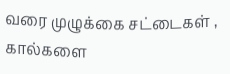வரை முழுக்கை சட்டைகள் , கால்களை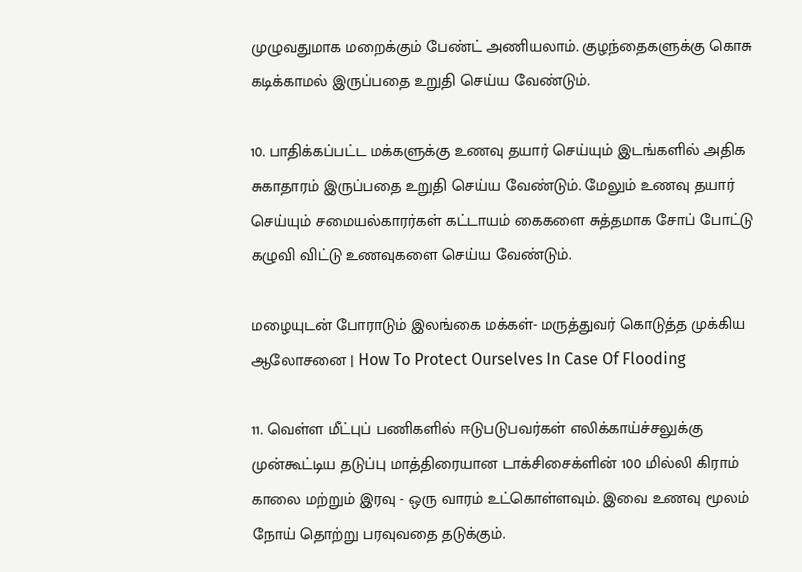முழுவதுமாக மறைக்கும் பேண்ட் அணியலாம். குழந்தைகளுக்கு கொசு கடிக்காமல் இருப்பதை உறுதி செய்ய வேண்டும்.

10. பாதிக்கப்பட்ட மக்களுக்கு உணவு தயார் செய்யும் இடங்களில் அதிக சுகாதாரம் இருப்பதை உறுதி செய்ய வேண்டும். மேலும் உணவு தயார் செய்யும் சமையல்காரர்கள் கட்டாயம் கைகளை சுத்தமாக சோப் போட்டு கழுவி விட்டு உணவுகளை செய்ய வேண்டும்.

மழையுடன் போராடும் இலங்கை மக்கள்- மருத்துவர் கொடுத்த முக்கிய ஆலோசனை | How To Protect Ourselves In Case Of Flooding

11. வெள்ள மீட்புப் பணிகளில் ஈடுபடுபவர்கள் எலிக்காய்ச்சலுக்கு முன்கூட்டிய தடுப்பு மாத்திரையான டாக்சிசைக்ளின் 100 மில்லி கிராம் காலை மற்றும் இரவு - ஒரு வாரம் உட்கொள்ளவும். இவை உணவு மூலம் நோய் தொற்று பரவுவதை தடுக்கும்.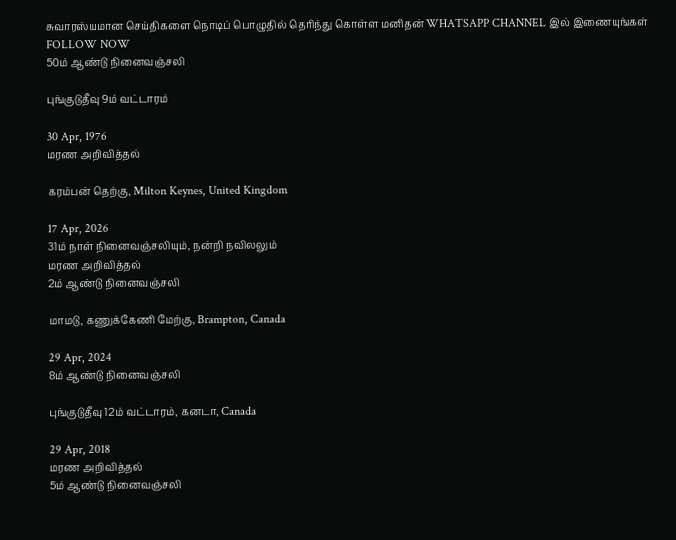சுவாரஸ்யமான செய்திகளை நொடிப் பொழுதில் தெரிந்து கொள்ள மனிதன் WHATSAPP CHANNEL இல் இணையுங்கள் FOLLOW NOW
50ம் ஆண்டு நினைவஞ்சலி

புங்குடுதீவு 9ம் வட்டாரம்

30 Apr, 1976
மரண அறிவித்தல்

கரம்பன் தெற்கு, Milton Keynes, United Kingdom

17 Apr, 2026
31ம் நாள் நினைவஞ்சலியும், நன்றி நவிலலும்
மரண அறிவித்தல்
2ம் ஆண்டு நினைவஞ்சலி

மாமடு, கணுக்கேணி மேற்கு, Brampton, Canada

29 Apr, 2024
8ம் ஆண்டு நினைவஞ்சலி

புங்குடுதீவு 12ம் வட்டாரம், கனடா, Canada

29 Apr, 2018
மரண அறிவித்தல்
5ம் ஆண்டு நினைவஞ்சலி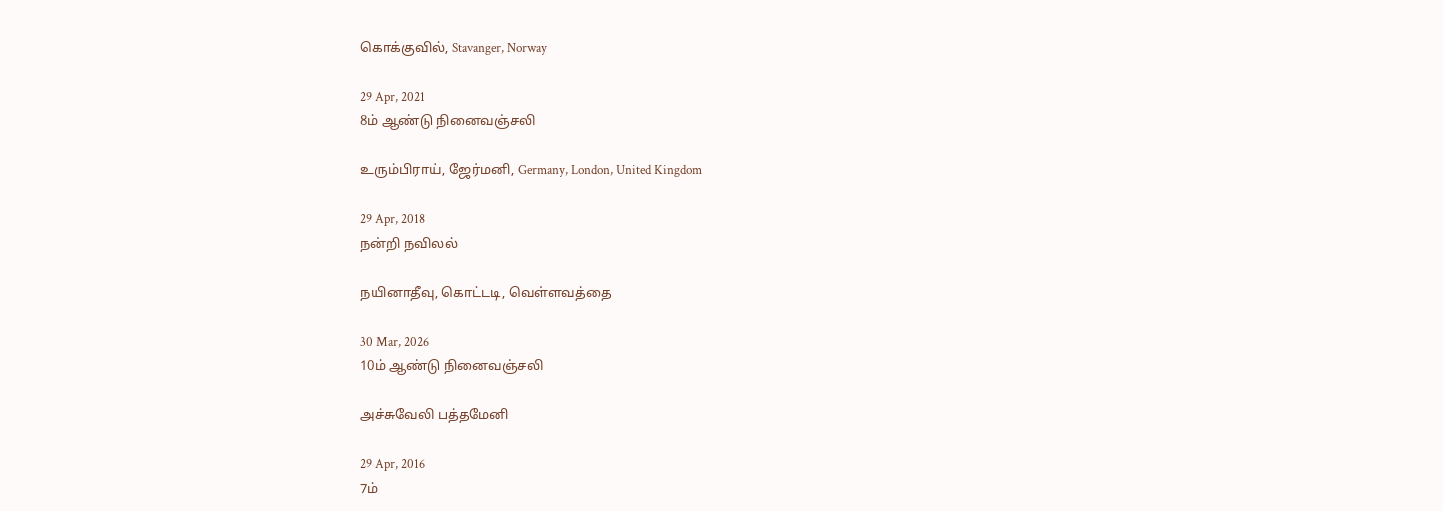கொக்குவில், Stavanger, Norway

29 Apr, 2021
8ம் ஆண்டு நினைவஞ்சலி

உரும்பிராய், ஜேர்மனி, Germany, London, United Kingdom

29 Apr, 2018
நன்றி நவிலல்

நயினாதீவு, கொட்டடி, வெள்ளவத்தை

30 Mar, 2026
10ம் ஆண்டு நினைவஞ்சலி

அச்சுவேலி பத்தமேனி

29 Apr, 2016
7ம்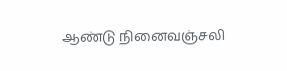ஆண்டு நினைவஞ்சலி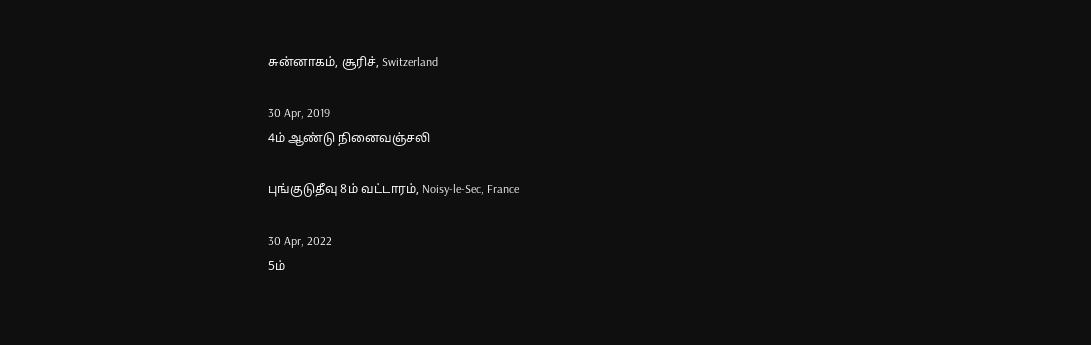சுன்னாகம், சூரிச், Switzerland

30 Apr, 2019
4ம் ஆண்டு நினைவஞ்சலி

புங்குடுதீவு 8ம் வட்டாரம், Noisy-le-Sec, France

30 Apr, 2022
5ம்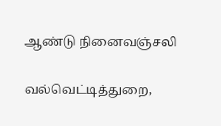ஆண்டு நினைவஞ்சலி

வல்வெட்டித்துறை,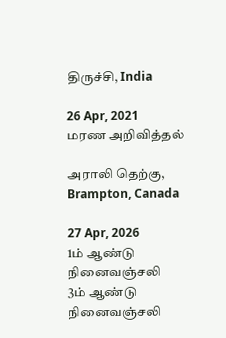திருச்சி, India

26 Apr, 2021
மரண அறிவித்தல்

அராலி தெற்கு, Brampton, Canada

27 Apr, 2026
1ம் ஆண்டு நினைவஞ்சலி
3ம் ஆண்டு நினைவஞ்சலி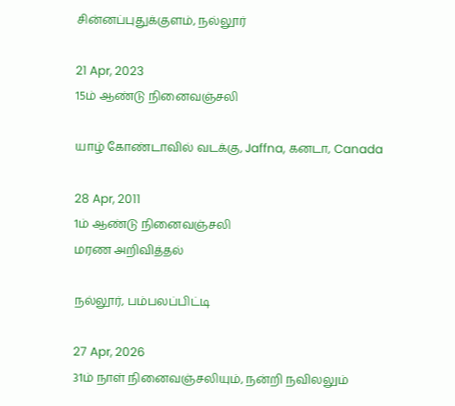சின்னப்புதுக்குளம், நல்லூர்

21 Apr, 2023
15ம் ஆண்டு நினைவஞ்சலி

யாழ் கோண்டாவில் வடக்கு, Jaffna, கனடா, Canada

28 Apr, 2011
1ம் ஆண்டு நினைவஞ்சலி
மரண அறிவித்தல்

நல்லூர், பம்பலப்பிட்டி

27 Apr, 2026
31ம் நாள் நினைவஞ்சலியும், நன்றி நவிலலும்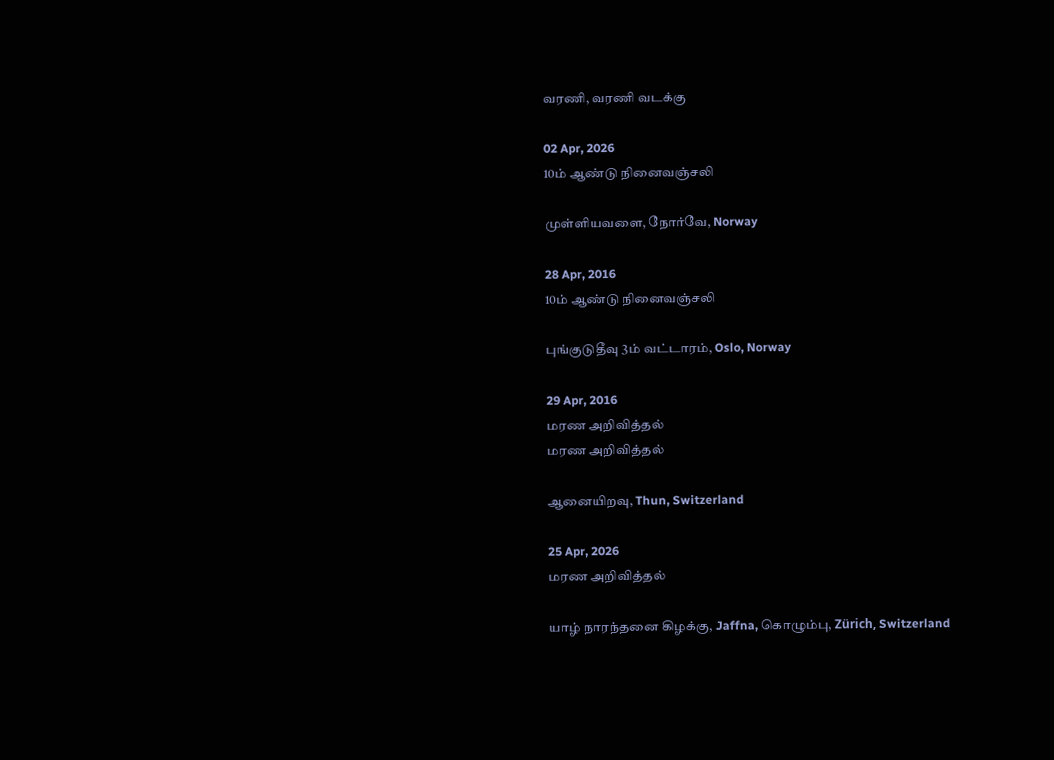வரணி, வரணி வடக்கு

02 Apr, 2026
10ம் ஆண்டு நினைவஞ்சலி

முள்ளியவளை, நோர்வே, Norway

28 Apr, 2016
10ம் ஆண்டு நினைவஞ்சலி

புங்குடுதீவு 3ம் வட்டாரம், Oslo, Norway

29 Apr, 2016
மரண அறிவித்தல்
மரண அறிவித்தல்

ஆனையிறவு, Thun, Switzerland

25 Apr, 2026
மரண அறிவித்தல்

யாழ் நாரந்தனை கிழக்கு, Jaffna, கொழும்பு, Zürich, Switzerland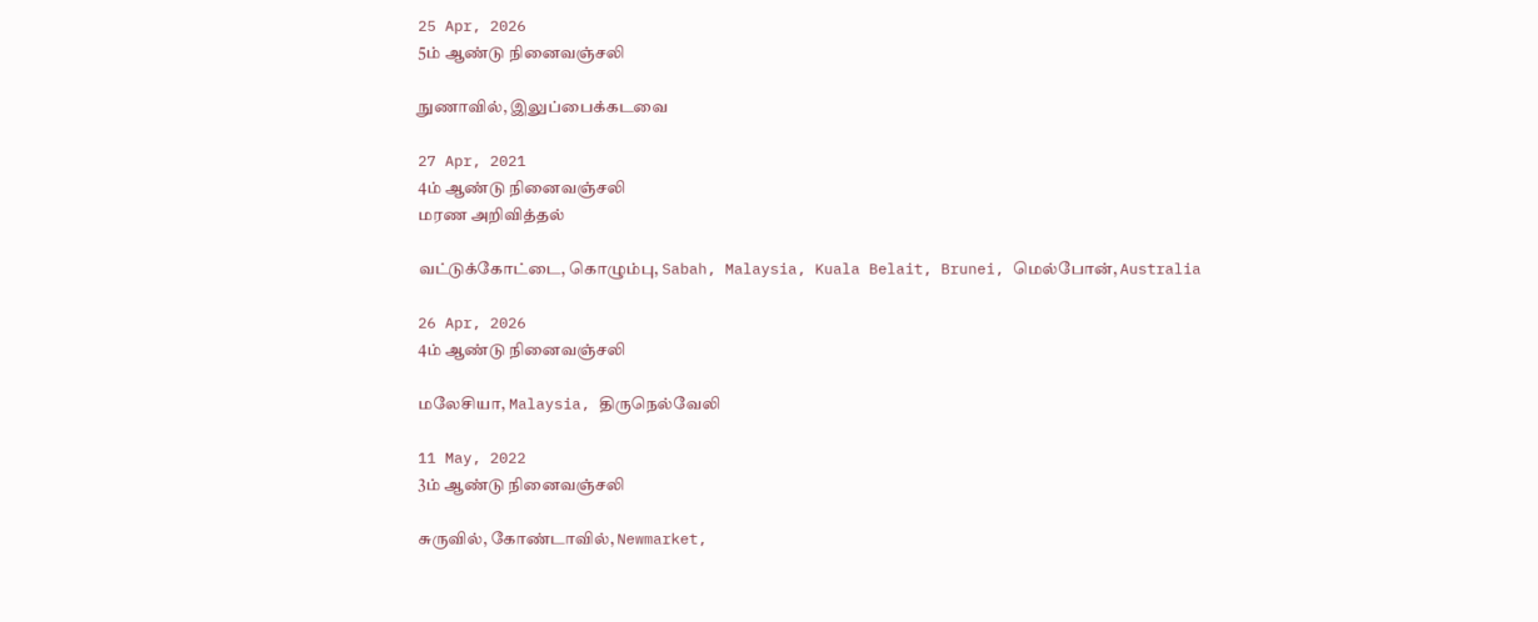25 Apr, 2026
5ம் ஆண்டு நினைவஞ்சலி

நுணாவில், இலுப்பைக்கடவை

27 Apr, 2021
4ம் ஆண்டு நினைவஞ்சலி
மரண அறிவித்தல்

வட்டுக்கோட்டை, கொழும்பு, Sabah, Malaysia, Kuala Belait, Brunei, மெல்போன், Australia

26 Apr, 2026
4ம் ஆண்டு நினைவஞ்சலி

மலேசியா, Malaysia, திருநெல்வேலி

11 May, 2022
3ம் ஆண்டு நினைவஞ்சலி

சுருவில், கோண்டாவில், Newmarket,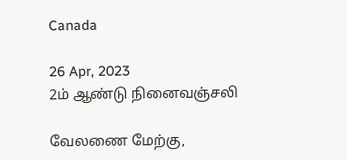Canada

26 Apr, 2023
2ம் ஆண்டு நினைவஞ்சலி

வேலணை மேற்கு,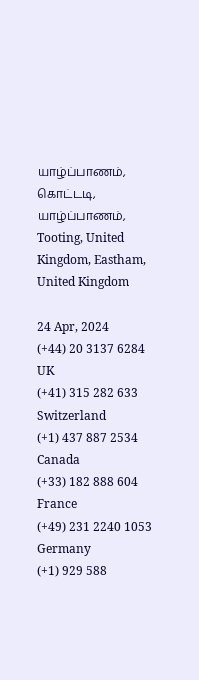யாழ்ப்பாணம், கொட்டடி, யாழ்ப்பாணம், Tooting, United Kingdom, Eastham, United Kingdom

24 Apr, 2024
(+44) 20 3137 6284
UK
(+41) 315 282 633
Switzerland
(+1) 437 887 2534
Canada
(+33) 182 888 604
France
(+49) 231 2240 1053
Germany
(+1) 929 588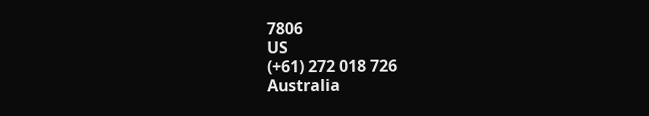7806
US
(+61) 272 018 726
Australia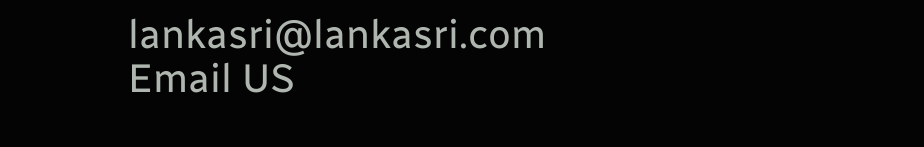lankasri@lankasri.com
Email US